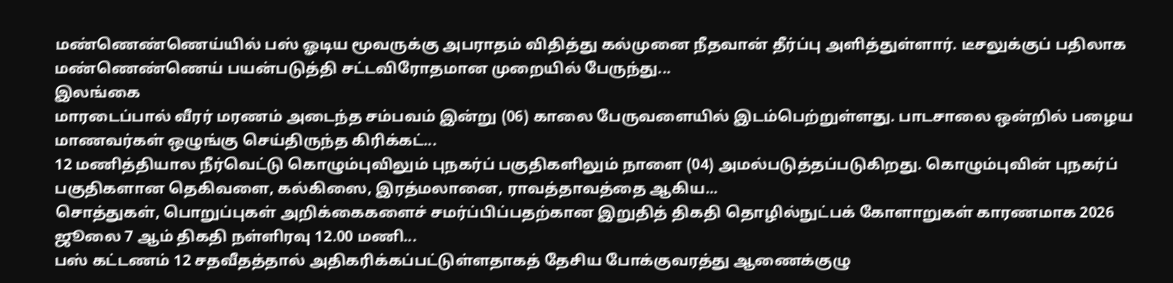மண்ணெண்ணெய்யில் பஸ் ஓடிய மூவருக்கு அபராதம் விதித்து கல்முனை நீதவான் தீர்ப்பு அளித்துள்ளார். டீசலுக்குப் பதிலாக மண்ணெண்ணெய் பயன்படுத்தி சட்டவிரோதமான முறையில் பேருந்து...
இலங்கை
மாரடைப்பால் வீரர் மரணம் அடைந்த சம்பவம் இன்று (06) காலை பேருவளையில் இடம்பெற்றுள்ளது. பாடசாலை ஒன்றில் பழைய மாணவர்கள் ஒழுங்கு செய்திருந்த கிரிக்கட்...
12 மணித்தியால நீர்வெட்டு கொழும்புவிலும் புநகர்ப் பகுதிகளிலும் நாளை (04) அமல்படுத்தப்படுகிறது. கொழும்புவின் புநகர்ப் பகுதிகளான தெகிவளை, கல்கிஸை, இரத்மலானை, ராவத்தாவத்தை ஆகிய...
சொத்துகள், பொறுப்புகள் அறிக்கைகளைச் சமர்ப்பிப்பதற்கான இறுதித் திகதி தொழில்நுட்பக் கோளாறுகள் காரணமாக 2026 ஜூலை 7 ஆம் திகதி நள்ளிரவு 12.00 மணி...
பஸ் கட்டணம் 12 சதவீதத்தால் அதிகரிக்கப்பட்டுள்ளதாகத் தேசிய போக்குவரத்து ஆணைக்குழு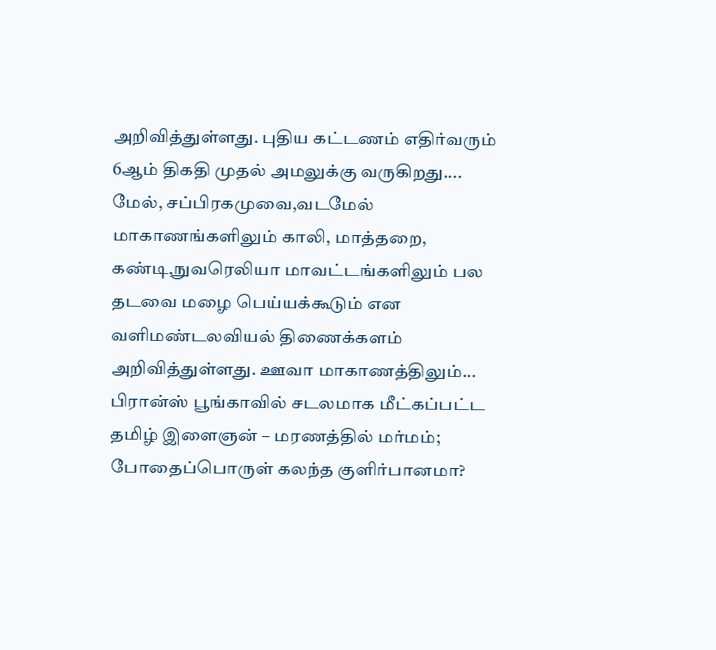அறிவித்துள்ளது. புதிய கட்டணம் எதிர்வரும் 6ஆம் திகதி முதல் அமலுக்கு வருகிறது....
மேல், சப்பிரகமுவை,வடமேல் மாகாணங்களிலும் காலி, மாத்தறை, கண்டி,நுவரெலியா மாவட்டங்களிலும் பல தடவை மழை பெய்யக்கூடும் என வளிமண்டலவியல் திணைக்களம் அறிவித்துள்ளது. ஊவா மாகாணத்திலும்...
பிரான்ஸ் பூங்காவில் சடலமாக மீட்கப்பட்ட தமிழ் இளைஞன் – மரணத்தில் மர்மம்; போதைப்பொருள் கலந்த குளிர்பானமா?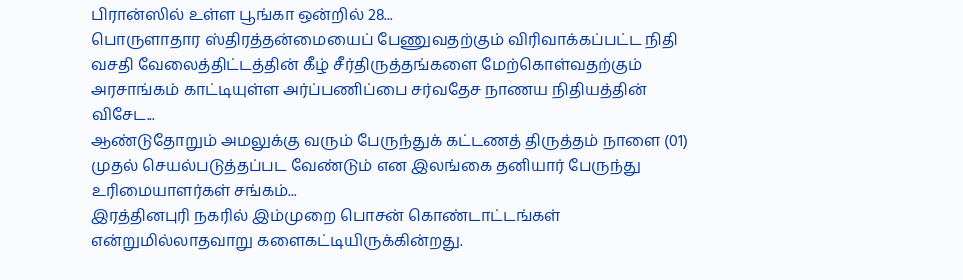பிரான்ஸில் உள்ள பூங்கா ஒன்றில் 28...
பொருளாதார ஸ்திரத்தன்மையைப் பேணுவதற்கும் விரிவாக்கப்பட்ட நிதி வசதி வேலைத்திட்டத்தின் கீழ் சீர்திருத்தங்களை மேற்கொள்வதற்கும் அரசாங்கம் காட்டியுள்ள அர்ப்பணிப்பை சர்வதேச நாணய நிதியத்தின் விசேட...
ஆண்டுதோறும் அமலுக்கு வரும் பேருந்துக் கட்டணத் திருத்தம் நாளை (01) முதல் செயல்படுத்தப்பட வேண்டும் என இலங்கை தனியார் பேருந்து உரிமையாளர்கள் சங்கம்...
இரத்தினபுரி நகரில் இம்முறை பொசன் கொண்டாட்டங்கள் என்றுமில்லாதவாறு களைகட்டியிருக்கின்றது.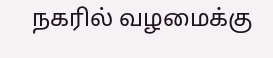நகரில் வழமைக்கு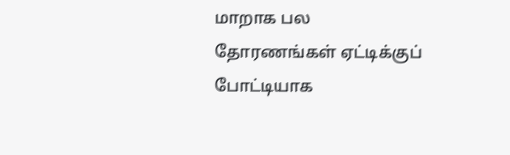மாறாக பல தோரணங்கள் ஏட்டிக்குப் போட்டியாக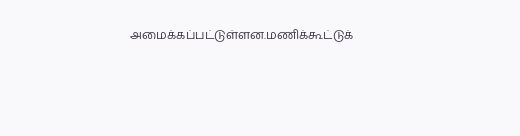அமைக்கப்பட்டுள்ளன.மணிக்கூட்டுக்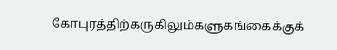கோபுரத்திற்கருகிலும்களுகங்கைக்குக்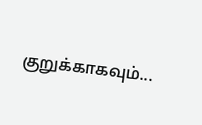குறுக்காகவும்...